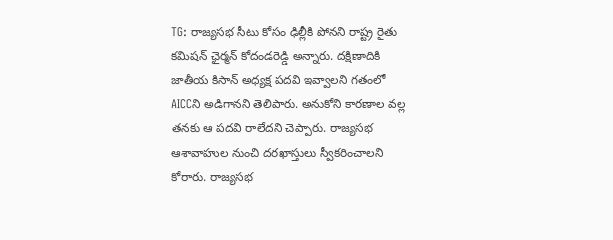TG: రాజ్యసభ సీటు కోసం ఢిల్లీకి పోనని రాష్ట్ర రైతు కమిషన్ ఛైర్మన్ కోదండరెడ్డి అన్నారు. దక్షిణాదికి జాతీయ కిసాన్ అధ్యక్ష పదవి ఇవ్వాలని గతంలో AICCని అడిగానని తెలిపారు. అనుకోని కారణాల వల్ల తనకు ఆ పదవి రాలేదని చెప్పారు. రాజ్యసభ ఆశావాహుల నుంచి దరఖాస్తులు స్వీకరించాలని కోరారు. రాజ్యసభ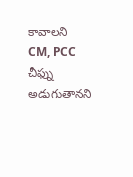కావాలని CM, PCC చీఫ్ను అడుగుతానని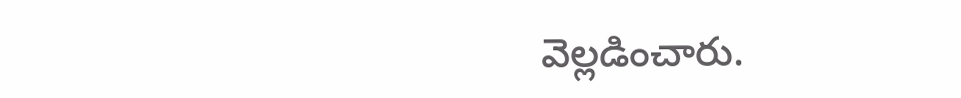వెల్లడించారు.